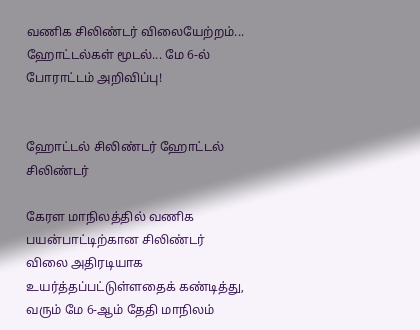வணிக சிலிண்டர் விலையேற்றம்... ஹோட்டல்கள் மூடல்... மே 6-ல் போராட்டம் அறிவிப்பு!


ஹோட்டல் சிலிண்டர் ஹோட்டல் சிலிண்டர்

கேரள மாநிலத்தில் வணிக பயன்பாட்டிற்கான சிலிண்டர் விலை அதிரடியாக உயர்த்தப்பட்டுள்ளதைக் கண்டித்து, வரும் மே 6-ஆம் தேதி மாநிலம்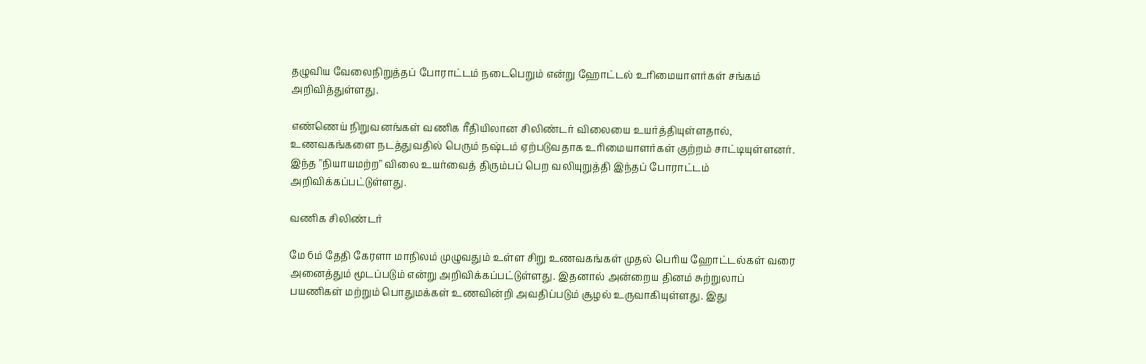தழுவிய வேலைநிறுத்தப் போராட்டம் நடைபெறும் என்று ஹோட்டல் உரிமையாளர்கள் சங்கம் அறிவித்துள்ளது.

எண்ணெய் நிறுவனங்கள் வணிக ரீதியிலான சிலிண்டர் விலையை உயர்த்தியுள்ளதால், உணவகங்களை நடத்துவதில் பெரும் நஷ்டம் ஏற்படுவதாக உரிமையாளர்கள் குற்றம் சாட்டியுள்ளனர். இந்த "நியாயமற்ற" விலை உயர்வைத் திரும்பப் பெற வலியுறுத்தி இந்தப் போராட்டம் அறிவிக்கப்பட்டுள்ளது.

வணிக சிலிண்டர்

மே 6ம் தேதி கேரளா மாநிலம் முழுவதும் உள்ள சிறு உணவகங்கள் முதல் பெரிய ஹோட்டல்கள் வரை அனைத்தும் மூடப்படும் என்று அறிவிக்கப்பட்டுள்ளது. இதனால் அன்றைய தினம் சுற்றுலாப் பயணிகள் மற்றும் பொதுமக்கள் உணவின்றி அவதிப்படும் சூழல் உருவாகியுள்ளது. இது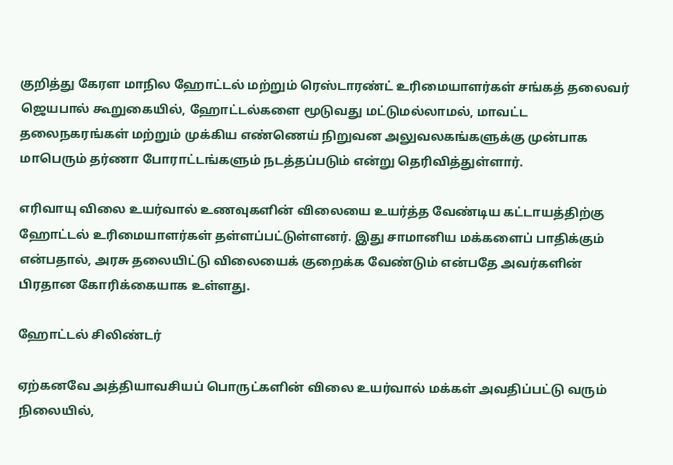குறித்து கேரள மாநில ஹோட்டல் மற்றும் ரெஸ்டாரண்ட் உரிமையாளர்கள் சங்கத் தலைவர் ஜெயபால் கூறுகையில், ஹோட்டல்களை மூடுவது மட்டுமல்லாமல், மாவட்ட தலைநகரங்கள் மற்றும் முக்கிய எண்ணெய் நிறுவன அலுவலகங்களுக்கு முன்பாக மாபெரும் தர்ணா போராட்டங்களும் நடத்தப்படும் என்று தெரிவித்துள்ளார்.

எரிவாயு விலை உயர்வால் உணவுகளின் விலையை உயர்த்த வேண்டிய கட்டாயத்திற்கு ஹோட்டல் உரிமையாளர்கள் தள்ளப்பட்டுள்ளனர். இது சாமானிய மக்களைப் பாதிக்கும் என்பதால், அரசு தலையிட்டு விலையைக் குறைக்க வேண்டும் என்பதே அவர்களின் பிரதான கோரிக்கையாக உள்ளது.

ஹோட்டல் சிலிண்டர்

ஏற்கனவே அத்தியாவசியப் பொருட்களின் விலை உயர்வால் மக்கள் அவதிப்பட்டு வரும் நிலையில்,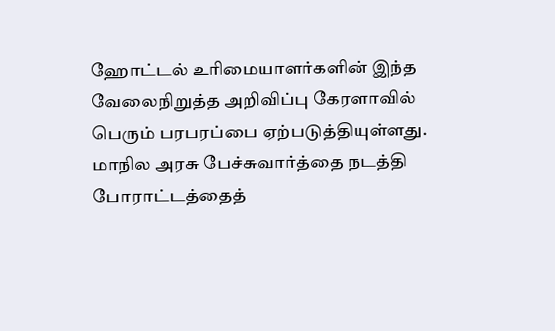ஹோட்டல் உரிமையாளர்களின் இந்த வேலைநிறுத்த அறிவிப்பு கேரளாவில் பெரும் பரபரப்பை ஏற்படுத்தியுள்ளது. மாநில அரசு பேச்சுவார்த்தை நடத்தி போராட்டத்தைத்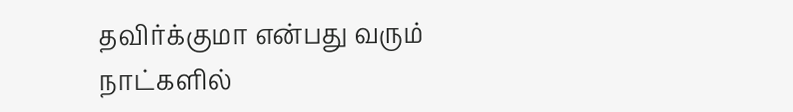தவிர்க்குமா என்பது வரும் நாட்களில்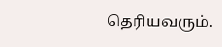தெரியவரும்.